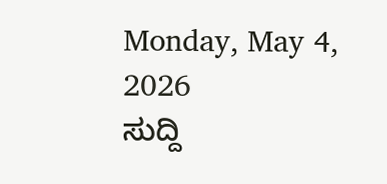Monday, May 4, 2026
ಸುದ್ದಿ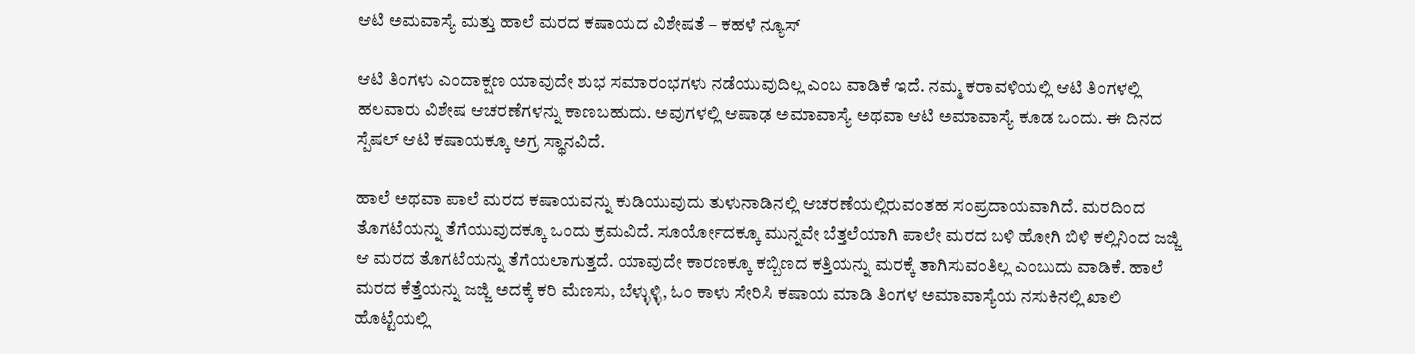ಆಟಿ ಅಮವಾಸ್ಯೆ ಮತ್ತು ಹಾಲೆ ಮರದ ಕಷಾಯದ ವಿಶೇಷತೆ – ಕಹಳೆ ನ್ಯೂಸ್

ಆಟಿ ತಿಂಗಳು ಎಂದಾಕ್ಷಣ ಯಾವುದೇ ಶುಭ ಸಮಾರಂಭಗಳು ನಡೆಯುವುದಿಲ್ಲ ಎಂಬ ವಾಡಿಕೆ ಇದೆ. ನಮ್ಮ ಕರಾವಳಿಯಲ್ಲಿ ಆಟಿ ತಿಂಗಳಲ್ಲಿ ಹಲವಾರು ವಿಶೇಷ ಆಚರಣೆಗಳನ್ನು ಕಾಣಬಹುದು. ಅವುಗಳಲ್ಲಿ ಆಷಾಢ ಅಮಾವಾಸ್ಯೆ ಅಥವಾ ಆಟಿ ಅಮಾವಾಸ್ಯೆ ಕೂಡ ಒಂದು. ಈ ದಿನದ ಸ್ಪೆಷಲ್ ಆಟಿ ಕಷಾಯಕ್ಕೂ ಅಗ್ರ ಸ್ಥಾನವಿದೆ.

ಹಾಲೆ ಅಥವಾ ಪಾಲೆ ಮರದ ಕಷಾಯವನ್ನು ಕುಡಿಯುವುದು ತುಳುನಾಡಿನಲ್ಲಿ ಆಚರಣೆಯಲ್ಲಿರುವಂತಹ ಸಂಪ್ರದಾಯವಾಗಿದೆ. ಮರದಿಂದ ತೊಗಟೆಯನ್ನು ತೆಗೆಯುವುದಕ್ಕೂ ಒಂದು ಕ್ರಮವಿದೆ. ಸೂರ್ಯೋದಕ್ಕೂ ಮುನ್ನವೇ ಬೆತ್ತಲೆಯಾಗಿ ಪಾಲೇ ಮರದ ಬಳಿ ಹೋಗಿ ಬಿಳಿ ಕಲ್ಲಿನಿಂದ ಜಜ್ಜಿ ಆ ಮರದ ತೊಗಟೆಯನ್ನು ತೆಗೆಯಲಾಗುತ್ತದೆ. ಯಾವುದೇ ಕಾರಣಕ್ಕೂ ಕಬ್ಬಿಣದ ಕತ್ತಿಯನ್ನು ಮರಕ್ಕೆ ತಾಗಿಸುವಂತಿಲ್ಲ ಎಂಬುದು ವಾಡಿಕೆ. ಹಾಲೆ ಮರದ ಕೆತ್ತೆಯನ್ನು ಜಜ್ಜಿ ಅದಕ್ಕೆ ಕರಿ ಮೆಣಸು, ಬೆಳ್ಳುಳ್ಳಿ, ಓಂ ಕಾಳು ಸೇರಿಸಿ ಕಷಾಯ ಮಾಡಿ ತಿಂಗಳ ಅಮಾವಾಸ್ಯೆಯ ನಸುಕಿನಲ್ಲಿ ಖಾಲಿ ಹೊಟ್ಟೆಯಲ್ಲಿ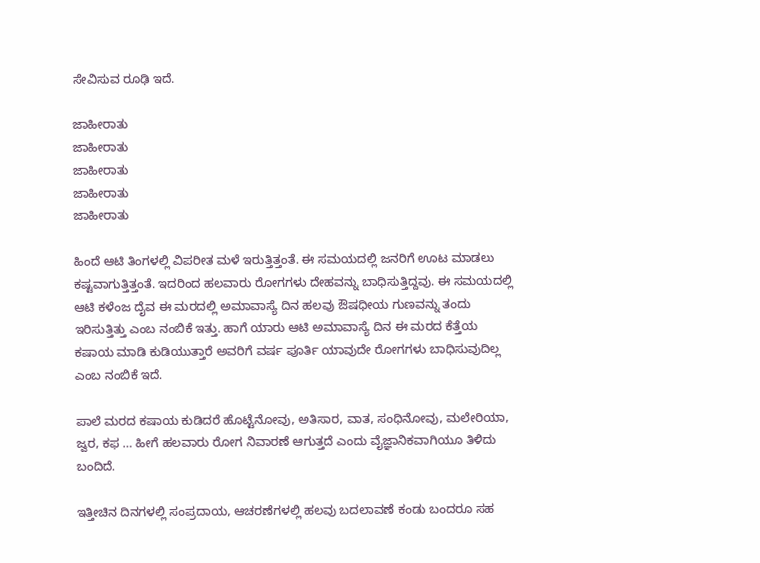ಸೇವಿಸುವ ರೂಢಿ ಇದೆ.

ಜಾಹೀರಾತು
ಜಾಹೀರಾತು
ಜಾಹೀರಾತು
ಜಾಹೀರಾತು
ಜಾಹೀರಾತು

ಹಿಂದೆ ಆಟಿ ತಿಂಗಳಲ್ಲಿ ವಿಪರೀತ ಮಳೆ ಇರುತ್ತಿತ್ತಂತೆ. ಈ ಸಮಯದಲ್ಲಿ ಜನರಿಗೆ ಊಟ ಮಾಡಲು ಕಷ್ಟವಾಗುತ್ತಿತ್ತಂತೆ. ಇದರಿಂದ ಹಲವಾರು ರೋಗಗಳು ದೇಹವನ್ನು ಬಾಧಿಸುತ್ತಿದ್ದವು. ಈ ಸಮಯದಲ್ಲಿ ಆಟಿ ಕಳೆಂಜ ದೈವ ಈ ಮರದಲ್ಲಿ ಅಮಾವಾಸ್ಯೆ ದಿನ ಹಲವು ಔಷಧೀಯ ಗುಣವನ್ನು ತಂದು ಇರಿಸುತ್ತಿತ್ತು ಎಂಬ ನಂಬಿಕೆ ಇತ್ತು. ಹಾಗೆ ಯಾರು ಆಟಿ ಅಮಾವಾಸ್ಯೆ ದಿನ ಈ ಮರದ ಕೆತ್ತೆಯ ಕಷಾಯ ಮಾಡಿ ಕುಡಿಯುತ್ತಾರೆ ಅವರಿಗೆ ವರ್ಷ ಪೂರ್ತಿ ಯಾವುದೇ ರೋಗಗಳು ಬಾಧಿಸುವುದಿಲ್ಲ ಎಂಬ ನಂಬಿಕೆ ಇದೆ.

ಪಾಲೆ ಮರದ ಕಷಾಯ ಕುಡಿದರೆ ಹೊಟ್ಟೆನೋವು, ಅತಿಸಾರ, ವಾತ, ಸಂಧಿನೋವು, ಮಲೇರಿಯಾ, ಜ್ವರ, ಕಫ … ಹೀಗೆ ಹಲವಾರು ರೋಗ ನಿವಾರಣೆ ಆಗುತ್ತದೆ ಎಂದು ವೈಜ್ಞಾನಿಕವಾಗಿಯೂ ತಿಳಿದು ಬಂದಿದೆ.

ಇತ್ತೀಚಿನ ದಿನಗಳಲ್ಲಿ ಸಂಪ್ರದಾಯ, ಆಚರಣೆಗಳಲ್ಲಿ ಹಲವು ಬದಲಾವಣೆ ಕಂಡು ಬಂದರೂ ಸಹ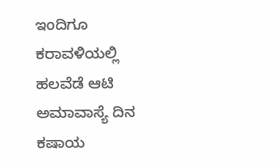ಇಂದಿಗೂ ಕರಾವಳಿಯಲ್ಲಿ ಹಲವೆಡೆ ಆಟಿ ಅಮಾವಾಸ್ಯೆ ದಿನ ಕಷಾಯ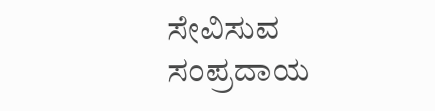ಸೇವಿಸುವ ಸಂಪ್ರದಾಯ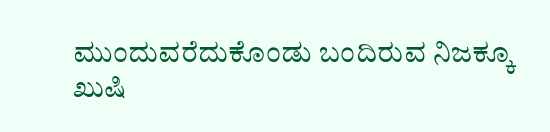ಮುಂದುವರೆದುಕೊಂಡು ಬಂದಿರುವ ನಿಜಕ್ಕೂ ಖುಷಿ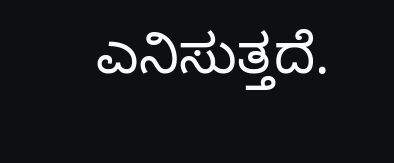ಎನಿಸುತ್ತದೆ.